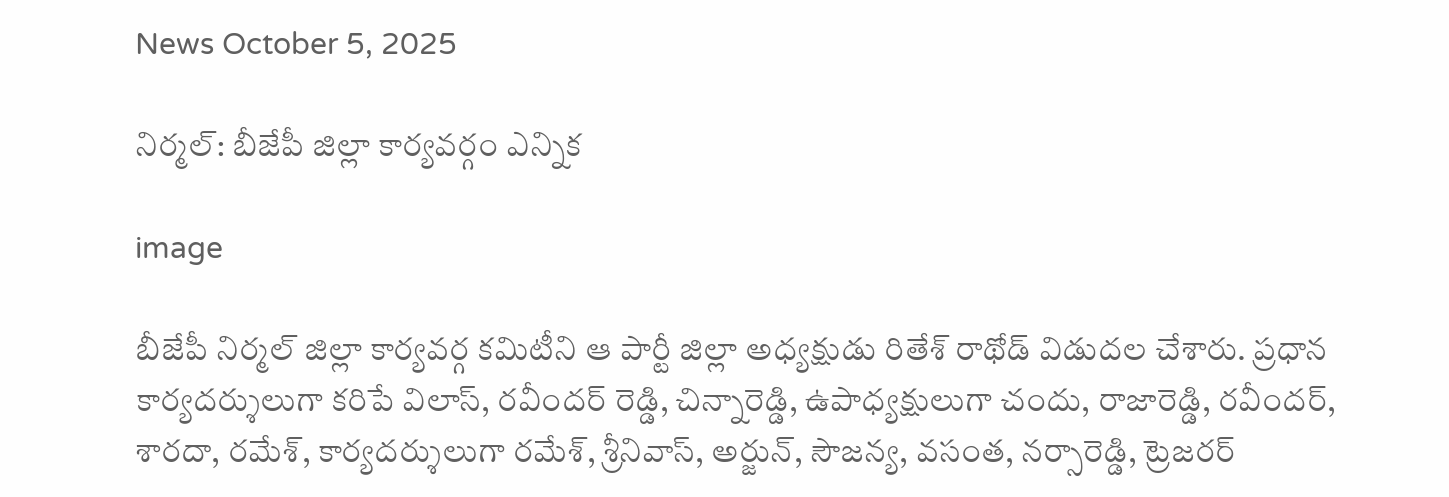News October 5, 2025

నిర్మల్: బీజేపీ జిల్లా కార్యవర్గం ఎన్నిక

image

బీజేపీ నిర్మల్ జిల్లా కార్యవర్గ కమిటీని ఆ పార్టీ జిల్లా అధ్యక్షుడు రితేశ్ రాథోడ్ విడుదల చేశారు. ప్రధాన కార్యదర్శులుగా కరిపే విలాస్, రవీందర్ రెడ్డి, చిన్నారెడ్డి, ఉపాధ్యక్షులుగా చందు, రాజారెడ్డి, రవీందర్, శారదా, రమేశ్, కార్యదర్శులుగా రమేశ్, శ్రీనివాస్, అర్జున్, సౌజన్య, వసంత, నర్సారెడ్డి, ట్రెజరర్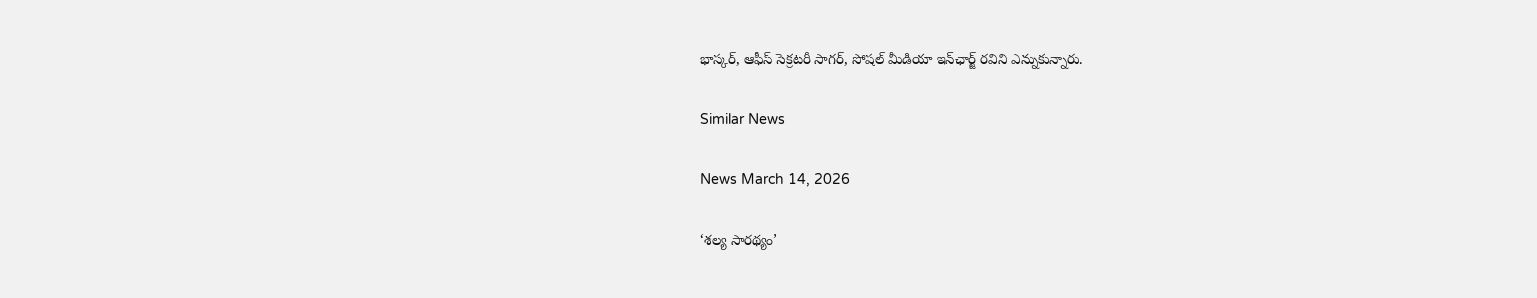భాస్కర్, ఆఫీస్ సెక్రటరీ సాగర్, సోషల్ మీడియా ఇన్‌ఛార్జ్ రవిని ఎన్నుకున్నారు.

Similar News

News March 14, 2026

‘శల్య సారథ్యం’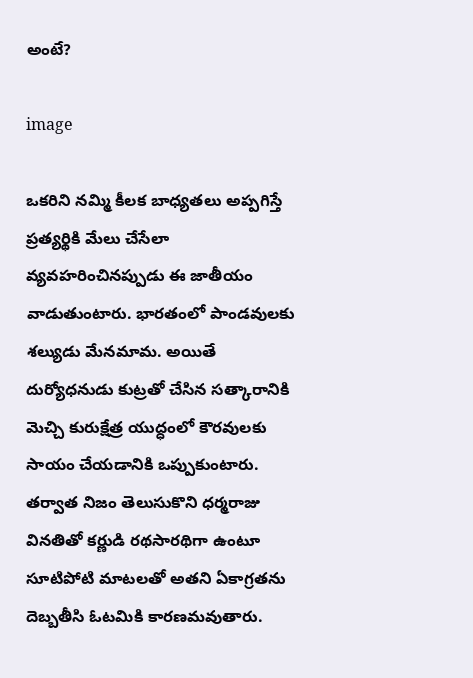అంటే?

image

ఒకరిని నమ్మి కీలక బాధ్యతలు అప్పగిస్తే ప్రత్యర్థికి మేలు చేసేలా వ్యవహరించినప్పుడు ఈ జాతీయం వాడుతుంటారు. భారతంలో పాండవులకు శల్యుడు మేనమామ. అయితే దుర్యోధనుడు కుట్రతో చేసిన సత్కారానికి మెచ్చి కురుక్షేత్ర యుద్ధంలో కౌరవులకు సాయం చేయడానికి ఒప్పుకుంటారు. తర్వాత నిజం తెలుసుకొని ధర్మరాజు వినతితో కర్ణుడి రథసారథిగా ఉంటూ సూటిపోటి మాటలతో అతని ఏకాగ్రతను దెబ్బతీసి ఓటమికి కారణమవుతారు.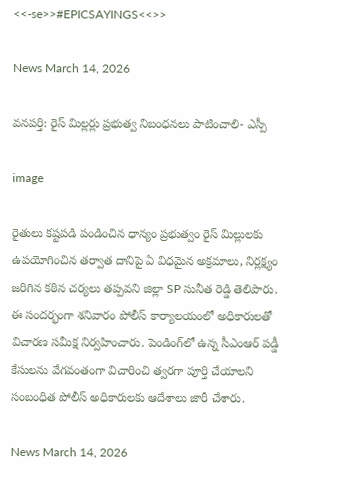<<-se>>#EPICSAYINGS<<>>

News March 14, 2026

వనపర్తి: రైస్ మిల్లర్లు ప్రభుత్వ నిబంధనలు పాటించాలి- ఎస్పీ

image

రైతులు కష్టపడి పండించిన ధాన్యం ప్రభుత్వం రైస్ మిల్లులకు ఉపయోగించిన తర్వాత దానిపై ఏ విధమైన అక్రమాలు, నిర్లక్ష్యం జరిగిన కఠిన చర్యలు తప్పవని జిల్లా SP సునీత రెడ్డి తెలిపారు. ఈ సందర్భంగా శనివారం పోలీస్ కార్యాలయంలో అధికారులతో విచారణ సమీక్ష నిర్వహించారు. పెండింగ్‌లో ఉన్న సీఎంఆర్ పడ్డీ కేసులను వేగవంతంగా విచారించి త్వరగా పూర్తి చేయాలని సంబంధిత పోలీస్ అధికారులకు ఆదేశాలు జారీ చేశారు.

News March 14, 2026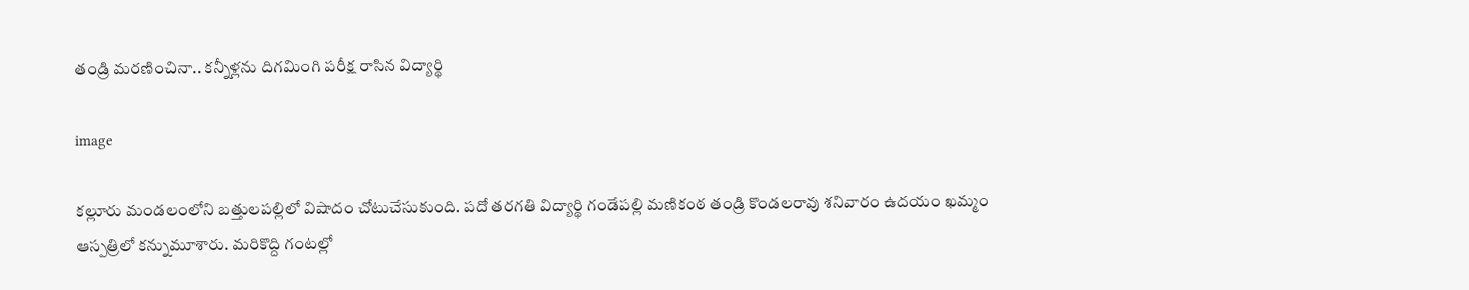తండ్రి మరణించినా.. కన్నీళ్లను దిగమింగి పరీక్ష రాసిన విద్యార్థి

image

కల్లూరు మండలంలోని బత్తులపల్లిలో విషాదం చోటుచేసుకుంది. పదో తరగతి విద్యార్థి గండేపల్లి మణికంఠ తండ్రి కొండలరావు శనివారం ఉదయం ఖమ్మం ఆస్పత్రిలో కన్నుమూశారు. మరికొద్ది గంటల్లో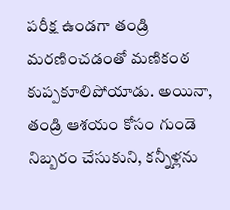పరీక్ష ఉండగా తండ్రి మరణించడంతో మణికంఠ కుప్పకూలిపోయాడు. అయినా, తండ్రి ఆశయం కోసం గుండె నిబ్బరం చేసుకుని, కన్నీళ్లను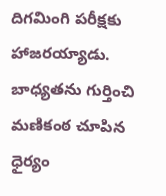దిగమింగి పరీక్షకు హాజరయ్యాడు. బాధ్యతను గుర్తించి మణికంఠ చూపిన ధైర్యం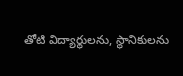తోటి విద్యార్థులను, స్థానికులను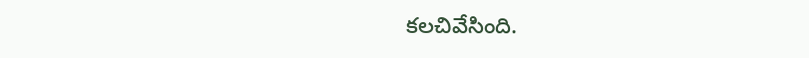కలచివేసింది.